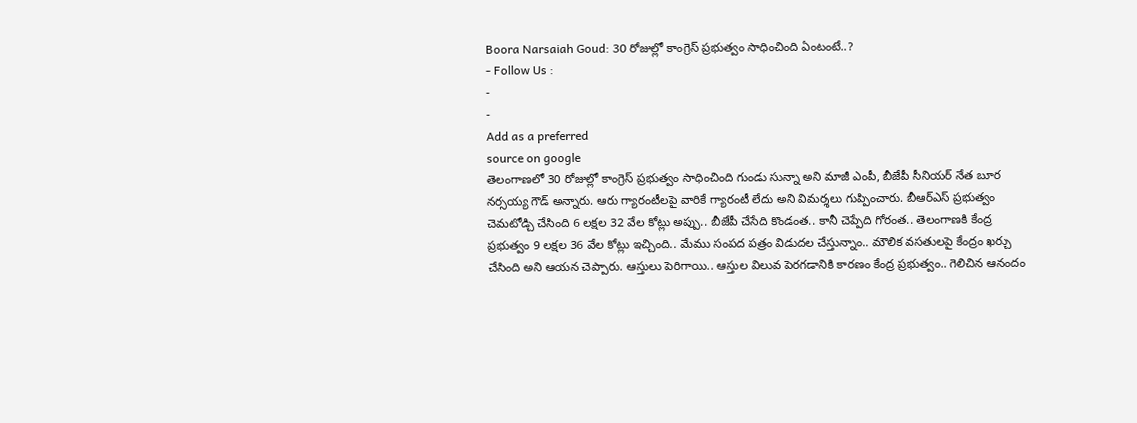Boora Narsaiah Goud: 30 రోజుల్లో కాంగ్రెస్ ప్రభుత్వం సాధించింది ఏంటంటే..?
- Follow Us :
-
-
Add as a preferred
source on google
తెలంగాణలో 30 రోజుల్లో కాంగ్రెస్ ప్రభుత్వం సాధించింది గుండు సున్నా అని మాజీ ఎంపీ, బీజేపీ సీనియర్ నేత బూర నర్సయ్య గౌడ్ అన్నారు. ఆరు గ్యారంటీలపై వారికే గ్యారంటీ లేదు అని విమర్శలు గుప్పించారు. బీఆర్ఎస్ ప్రభుత్వం చెమటోడ్చి చేసింది 6 లక్షల 32 వేల కోట్లు అప్పు.. బీజేపీ చేసేది కొండంత.. కానీ చెప్పేది గోరంత.. తెలంగాణకి కేంద్ర ప్రభుత్వం 9 లక్షల 36 వేల కోట్లు ఇచ్చింది.. మేము సంపద పత్రం విడుదల చేస్తున్నాం.. మౌలిక వసతులపై కేంద్రం ఖర్చు చేసింది అని ఆయన చెప్పారు. ఆస్తులు పెరిగాయి.. ఆస్తుల విలువ పెరగడానికి కారణం కేంద్ర ప్రభుత్వం.. గెలిచిన ఆనందం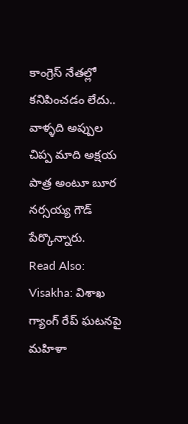కాంగ్రెస్ నేతల్లో కనిపించడం లేదు.. వాళ్ళది అప్పుల చిప్ప మాది అక్షయ పాత్ర అంటూ బూర నర్సయ్య గౌడ్ పేర్కొన్నారు.
Read Also: Visakha: విశాఖ గ్యాంగ్ రేప్ ఘటనపై మహిళా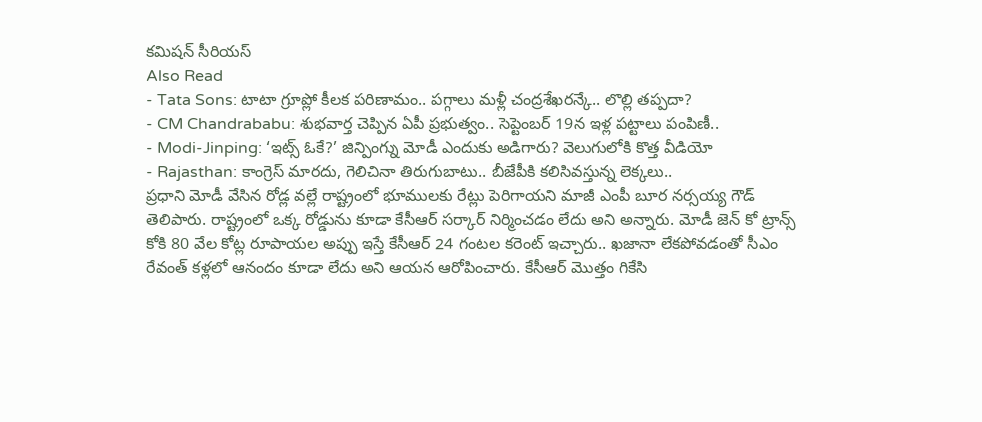కమిషన్ సీరియస్
Also Read
- Tata Sons: టాటా గ్రూప్లో కీలక పరిణామం.. పగ్గాలు మళ్లీ చంద్రశేఖరన్కే.. లొల్లి తప్పదా?
- CM Chandrababu: శుభవార్త చెప్పిన ఏపీ ప్రభుత్వం.. సెప్టెంబర్ 19న ఇళ్ల పట్టాలు పంపిణీ..
- Modi-Jinping: ‘ఇట్స్ ఓకే?’ జిన్పింగ్ను మోడీ ఎందుకు అడిగారు? వెలుగులోకి కొత్త వీడియో
- Rajasthan: కాంగ్రెస్ మారదు, గెలిచినా తిరుగుబాటు.. బీజేపీకి కలిసివస్తున్న లెక్కలు..
ప్రధాని మోడీ వేసిన రోడ్ల వల్లే రాష్ట్రంలో భూములకు రేట్లు పెరిగాయని మాజీ ఎంపీ బూర నర్సయ్య గౌడ్ తెలిపారు. రాష్ట్రంలో ఒక్క రోడ్డును కూడా కేసీఆర్ సర్కార్ నిర్మించడం లేదు అని అన్నారు. మోడీ జెన్ కో ట్రాన్స్ కోకి 80 వేల కోట్ల రూపాయల అప్పు ఇస్తే కేసీఆర్ 24 గంటల కరెంట్ ఇచ్చారు.. ఖజానా లేకపోవడంతో సీఎం రేవంత్ కళ్లలో ఆనందం కూడా లేదు అని ఆయన ఆరోపించారు. కేసీఆర్ మొత్తం గికేసి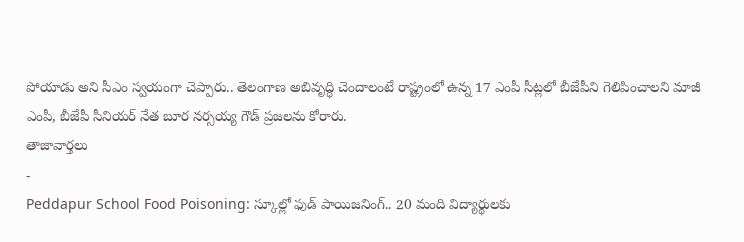పోయాడు అని సీఎం స్వయంగా చెప్పారు.. తెలంగాణ అబివృద్ధి చెందాలంటే రాష్ట్రంలో ఉన్న 17 ఎంపీ సీట్లలో బీజేపీని గెలిపించాలని మాజీ ఎంపీ, బీజేపీ సీనియర్ నేత బూర నర్సయ్య గౌడ్ ప్రజలను కోరారు.
తాజావార్తలు
-
Peddapur School Food Poisoning: స్కూల్లో ఫుడ్ పాయిజనింగ్.. 20 మంది విద్యార్థులకు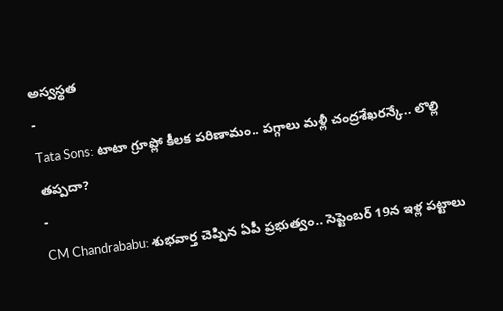అస్వస్థత
-
Tata Sons: టాటా గ్రూప్లో కీలక పరిణామం.. పగ్గాలు మళ్లీ చంద్రశేఖరన్కే.. లొల్లి తప్పదా?
-
CM Chandrababu: శుభవార్త చెప్పిన ఏపీ ప్రభుత్వం.. సెప్టెంబర్ 19న ఇళ్ల పట్టాలు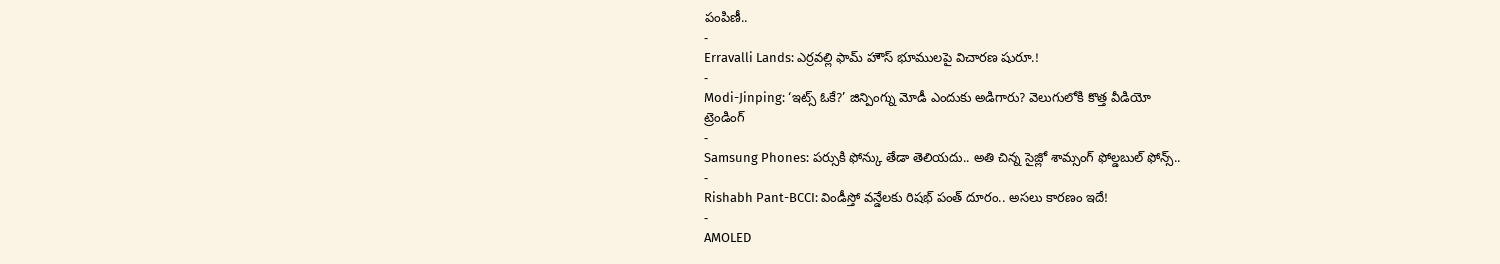పంపిణీ..
-
Erravalli Lands: ఎర్రవల్లి ఫామ్ హౌస్ భూములపై విచారణ షురూ.!
-
Modi-Jinping: ‘ఇట్స్ ఓకే?’ జిన్పింగ్ను మోడీ ఎందుకు అడిగారు? వెలుగులోకి కొత్త వీడియో
ట్రెండింగ్
-
Samsung Phones: పర్సుకి ఫోన్కు తేడా తెలియదు.. అతి చిన్న సైజ్లో శామ్సంగ్ ఫోల్డబుల్ ఫోన్స్..
-
Rishabh Pant-BCCI: విండీస్తో వన్డేలకు రిషభ్ పంత్ దూరం.. అసలు కారణం ఇదే!
-
AMOLED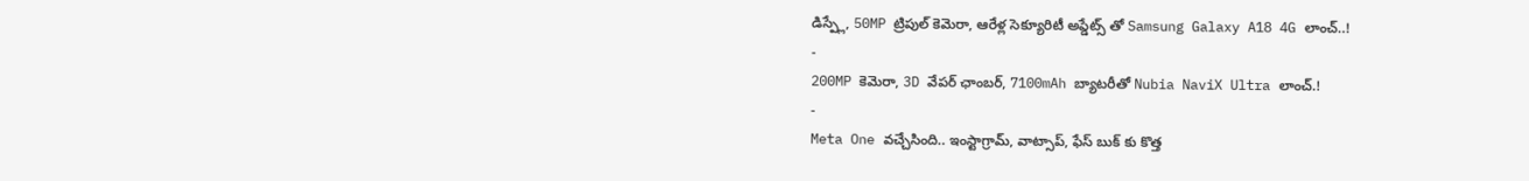డిస్ప్లే, 50MP ట్రిపుల్ కెమెరా, ఆరేళ్ల సెక్యూరిటీ అప్డేట్స్ తో Samsung Galaxy A18 4G లాంచ్..!
-
200MP కెమెరా, 3D వేపర్ ఛాంబర్, 7100mAh బ్యాటరీతో Nubia NaviX Ultra లాంచ్.!
-
Meta One వచ్చేసింది.. ఇంస్టాగ్రామ్, వాట్సాప్, ఫేస్ బుక్ కు కొత్త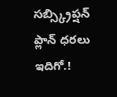సబ్స్క్రిప్షన్ ప్లాన్ ధరలు ఇదిగో.!